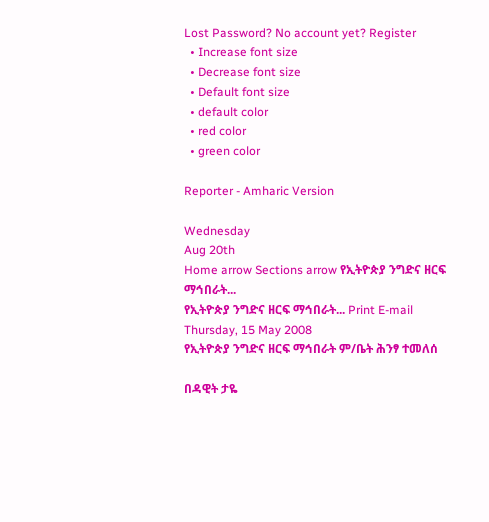Lost Password? No account yet? Register
  • Increase font size
  • Decrease font size
  • Default font size
  • default color
  • red color
  • green color

Reporter - Amharic Version

Wednesday
Aug 20th
Home arrow Sections arrow የኢትዮጵያ ንግድና ዘርፍ ማኅበራት...
የኢትዮጵያ ንግድና ዘርፍ ማኅበራት... Print E-mail
Thursday, 15 May 2008
የኢትዮጵያ ንግድና ዘርፍ ማኅበራት ም/ቤት ሕንፃ ተመለሰ

በዳዊት ታዬ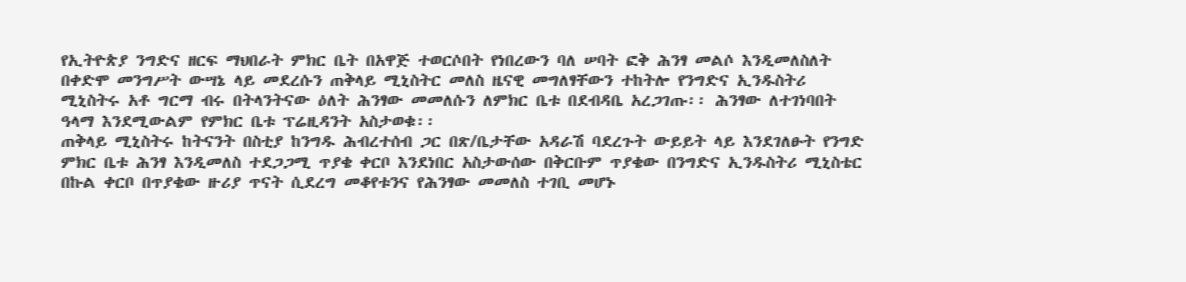የኢትዮጵያ ንግድና ዘርፍ ማህበራት ምክር ቤት በአዋጅ ተወርሶበት የነበረውን ባለ ሠባት ፎቅ ሕንፃ መልሶ እንዲመለስለት በቀድሞ መንግሥት ውሣኔ ላይ መደረሱን ጠቅላይ ሚኒስትር መለስ ዜናዊ መግለፃቸውን ተከትሎ የንግድና ኢንዱስትሪ ሚኒስትሩ አቶ ግርማ ብሩ በትላንትናው ዕለት ሕንፃው መመለሱን ለምክር ቤቱ በደብዳቤ አረጋገጡ፡፡ ሕንፃው ለተገነባበት ዓላማ እንደሚውልም የምክር ቤቱ ፕሬዚዳንት አስታወቁ፡፡
ጠቅላይ ሚኒስትሩ ከትናንት በስቲያ ከንግዱ ሕብረተሰብ ጋር በጽ/ቤታቸው አዳራሽ ባደረጉት ውይይት ላይ እንደገለፁት የንግድ ምክር ቤቱ ሕንፃ እንዲመለስ ተደጋጋሚ ጥያቄ ቀርቦ እንደነበር አስታውሰው በቅርቡም ጥያቄው በንግድና ኢንዱስትሪ ሚኒስቴር በኩል ቀርቦ በጥያቄው ዙሪያ ጥናት ሲደረግ መቆየቱንና የሕንፃው መመለስ ተገቢ መሆኑ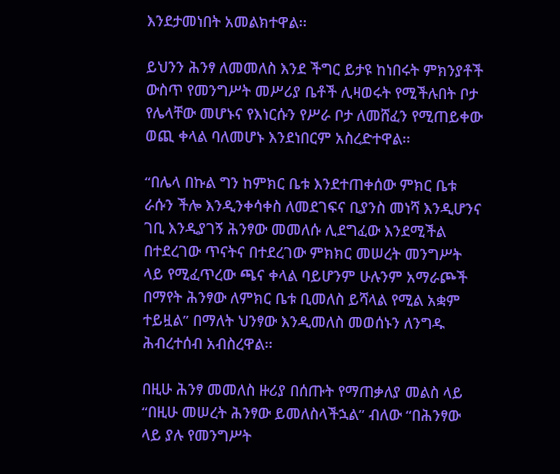እንደታመነበት አመልክተዋል፡፡

ይህንን ሕንፃ ለመመለስ እንደ ችግር ይታዩ ከነበሩት ምክንያቶች ውስጥ የመንግሥት መሥሪያ ቤቶች ሊዛወሩት የሚችሉበት ቦታ የሌላቸው መሆኑና የእነርሱን የሥራ ቦታ ለመሸፈን የሚጠይቀው ወጪ ቀላል ባለመሆኑ እንደነበርም አስረድተዋል፡፡

“በሌላ በኩል ግን ከምክር ቤቱ እንደተጠቀሰው ምክር ቤቱ ራሱን ችሎ እንዲንቀሳቀስ ለመደገፍና ቢያንስ መነሻ እንዲሆንና ገቢ እንዲያገኝ ሕንፃው መመለሱ ሊደግፈው እንደሚችል በተደረገው ጥናትና በተደረገው ምክክር መሠረት መንግሥት ላይ የሚፈጥረው ጫና ቀላል ባይሆንም ሁሉንም አማራጮች በማየት ሕንፃው ለምክር ቤቱ ቢመለስ ይሻላል የሚል አቋም ተይዟል” በማለት ህንፃው እንዲመለስ መወሰኑን ለንግዱ ሕብረተሰብ አብስረዋል፡፡

በዚሁ ሕንፃ መመለስ ዙሪያ በሰጡት የማጠቃለያ መልስ ላይ “በዚሁ መሠረት ሕንፃው ይመለስላችኋል” ብለው “በሕንፃው ላይ ያሉ የመንግሥት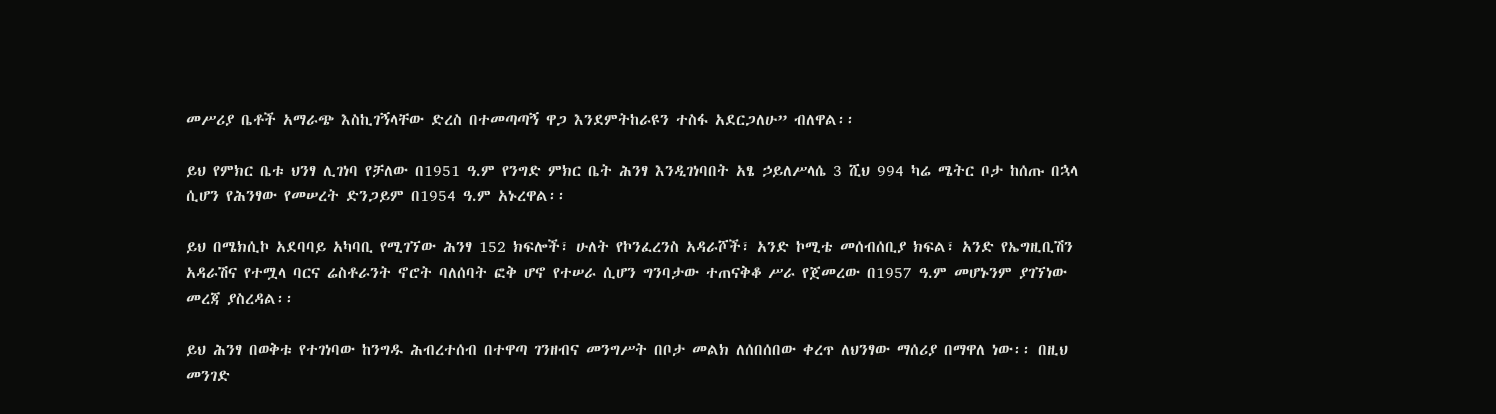መሥሪያ ቤቶች አማራጭ እስኪገኝላቸው ድረስ በተመጣጣኝ ዋጋ እንደምትከራዩን ተስፋ አደርጋለሁ” ብለዋል፡፡

ይህ የምክር ቤቱ ህንፃ ሊገነባ የቻለው በ1951 ዓ.ም የንግድ ምክር ቤት ሕንፃ እንዲገነባበት አፄ ኃይለሥላሴ 3 ሺህ 994 ካሬ ሜትር ቦታ ከሰጡ በኋላ ሲሆን የሕንፃው የመሠረት ድንጋይም በ1954 ዓ.ም አኑረዋል፡፡

ይህ በሜክሲኮ አደባባይ አካባቢ የሚገኘው ሕንፃ 152 ክፍሎች፣ ሁለት የኮንፈረንስ አዳራሾች፣ አንድ ኮሚቴ መሰብሰቢያ ክፍል፣ አንድ የኤግዚቢሽን አዳራሽና የተሟላ ባርና ሬስቶራንት ኖሮት ባለሰባት ፎቅ ሆኖ የተሠራ ሲሆን ግንባታው ተጠናቅቆ ሥራ የጀመረው በ1957 ዓ.ም መሆኑንም ያገኘነው መረጃ ያስረዳል፡፡

ይህ ሕንፃ በወቅቱ የተገነባው ከንግዱ ሕብረተሰብ በተዋጣ ገንዘብና መንግሥት በቦታ መልክ ለሰበሰበው ቀረጥ ለህንፃው ማሰሪያ በማዋለ ነው፡፡ በዚህ መንገድ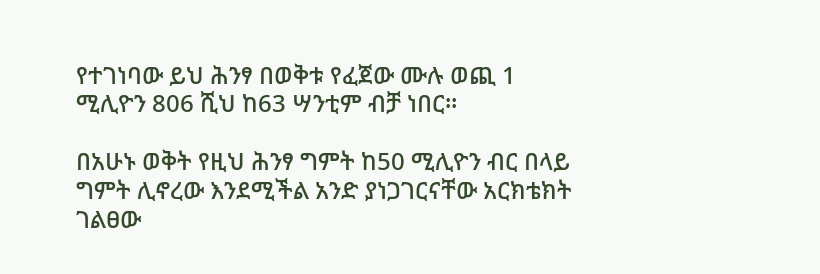የተገነባው ይህ ሕንፃ በወቅቱ የፈጀው ሙሉ ወጪ 1 ሚሊዮን 806 ሺህ ከ63 ሣንቲም ብቻ ነበር፡፡

በአሁኑ ወቅት የዚህ ሕንፃ ግምት ከ50 ሚሊዮን ብር በላይ ግምት ሊኖረው እንደሚችል አንድ ያነጋገርናቸው አርክቴክት ገልፀው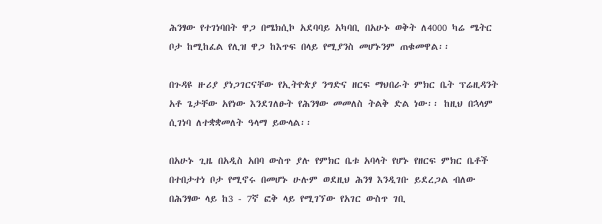ሕንፃው የተገነባበት ዋጋ በሜክሲኮ አደባባይ አካባቢ በአሁኑ ወቅት ለ4000 ካሬ ሜትር ቦታ ከሚከፈል የሊዝ ዋጋ ከእጥፍ በላይ የሚያንስ መሆኑንም ጠቁመዋል፡፡

በጉዳዩ ዙሪያ ያነጋገርናቸው የኢትዮጵያ ንግድና ዘርፍ ማህበራት ምክር ቤት ፕሬዚዳንት አቶ ጌታቸው አየነው እንደገለፁት የሕንፃው መመለስ ትልቅ ድል ነው፡፡ ከዚህ በኋላም ሲገነባ ለተቋቋመለት ዓላማ ይውላል፡፡

በአሁኑ ጊዜ በአዲስ አበባ ውስጥ ያሉ የምክር ቤቱ አባላት የሆኑ የዘርፍ ምክር ቤቶች በተበታተነ ቦታ የሚኖሩ በመሆኑ ሁሉም ወደዚህ ሕንፃ እንዲገቡ ይደረጋል ብለው በሕንፃው ላይ ከ3 - 7ኛ ፎቅ ላይ የሚገኘው የአገር ውስጥ ገቢ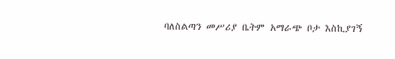ባለስልጣን መሥሪያ ቤትም አማራጭ ቦታ እስኪያገኝ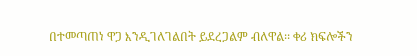በተመጣጠነ ዋጋ እንዲገለገልበት ይደረጋልም ብለዋል፡፡ ቀሪ ክፍሎችን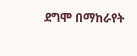ደግሞ በማከራየት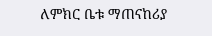ለምክር ቤቱ ማጠናከሪያ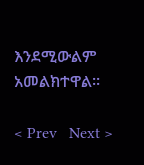እንደሚውልም አመልክተዋል፡፡

< Prev   Next >